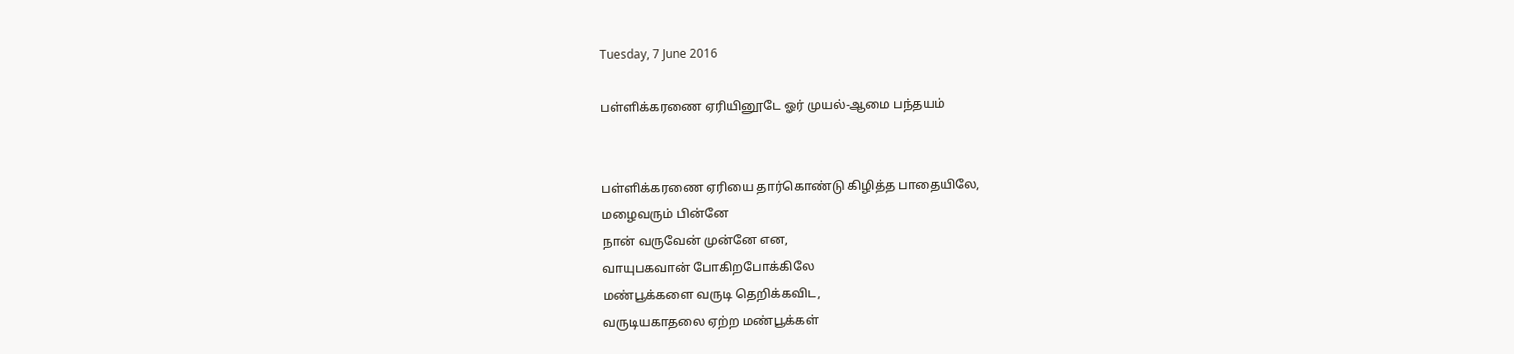Tuesday, 7 June 2016

பள்ளிக்கரணை ஏரியினூடே ஓர் முயல்-ஆமை பந்தயம்


பள்ளிக்கரணை ஏரியை தார்கொண்டு கிழித்த பாதையிலே,
மழைவரும் பின்னே
நான் வருவேன் முன்னே என,
வாயுபகவான் போகிறபோக்கிலே
மண்பூக்களை வருடி தெறிக்கவிட,
வருடியகாதலை ஏற்ற மண்பூக்கள்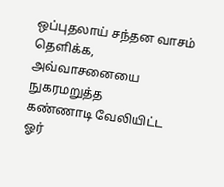ஒப்புதலாய் சந்தன வாசம் தெளிக்க,
அவ்வாசனையை நுகரமறுத்த
கண்ணாடி வேலியிட்ட
ஓர்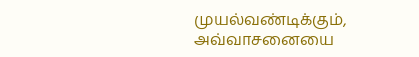முயல்வண்டிக்கும்,
அவ்வாசனையை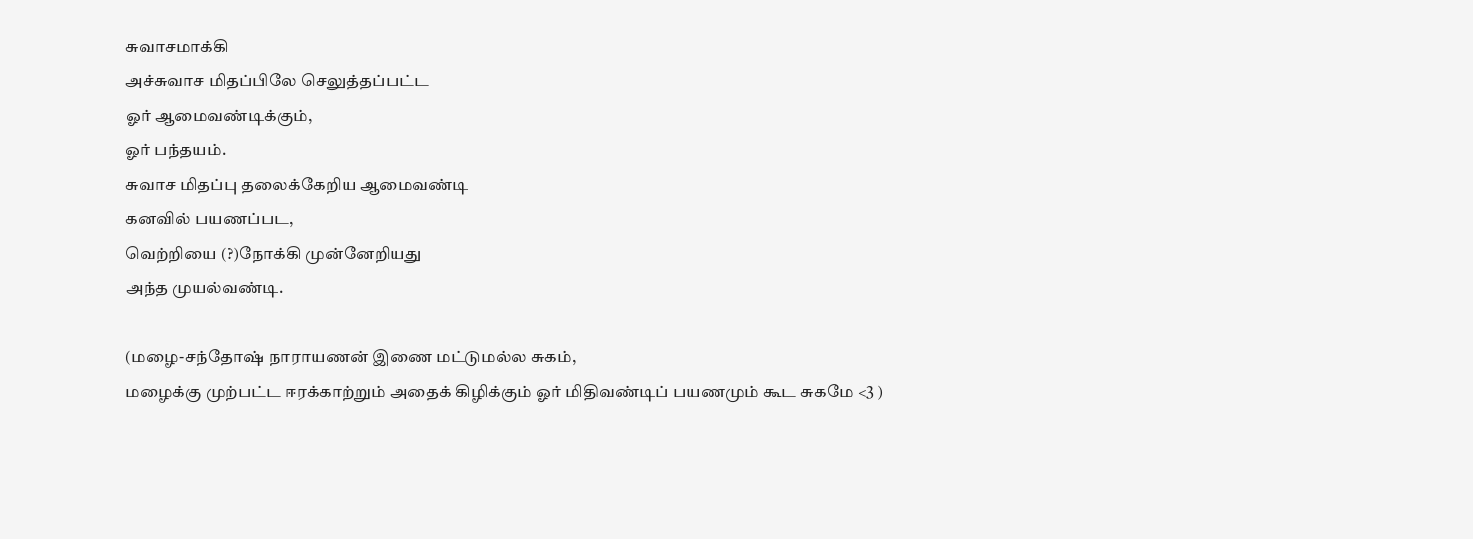சுவாசமாக்கி
அச்சுவாச மிதப்பிலே செலுத்தப்பட்ட
ஓர் ஆமைவண்டிக்கும்,
ஓர் பந்தயம்.
சுவாச மிதப்பு தலைக்கேறிய ஆமைவண்டி
கனவில் பயணப்பட,
வெற்றியை (?)நோக்கி முன்னேறியது
அந்த முயல்வண்டி.

(மழை-சந்தோஷ் நாராயணன் இணை மட்டுமல்ல சுகம்,
மழைக்கு முற்பட்ட ஈரக்காற்றும் அதைக் கிழிக்கும் ஓர் மிதிவண்டிப் பயணமும் கூட சுகமே <3 )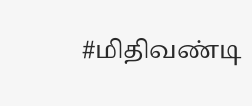#மிதிவண்டி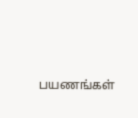பயணங்கள்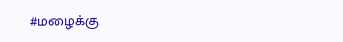#மழைக்கு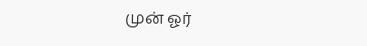முன் ஓர்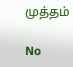முத்தம்

No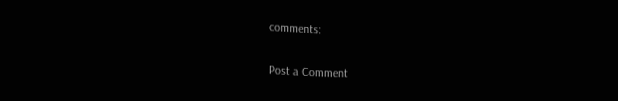comments:

Post a Comment